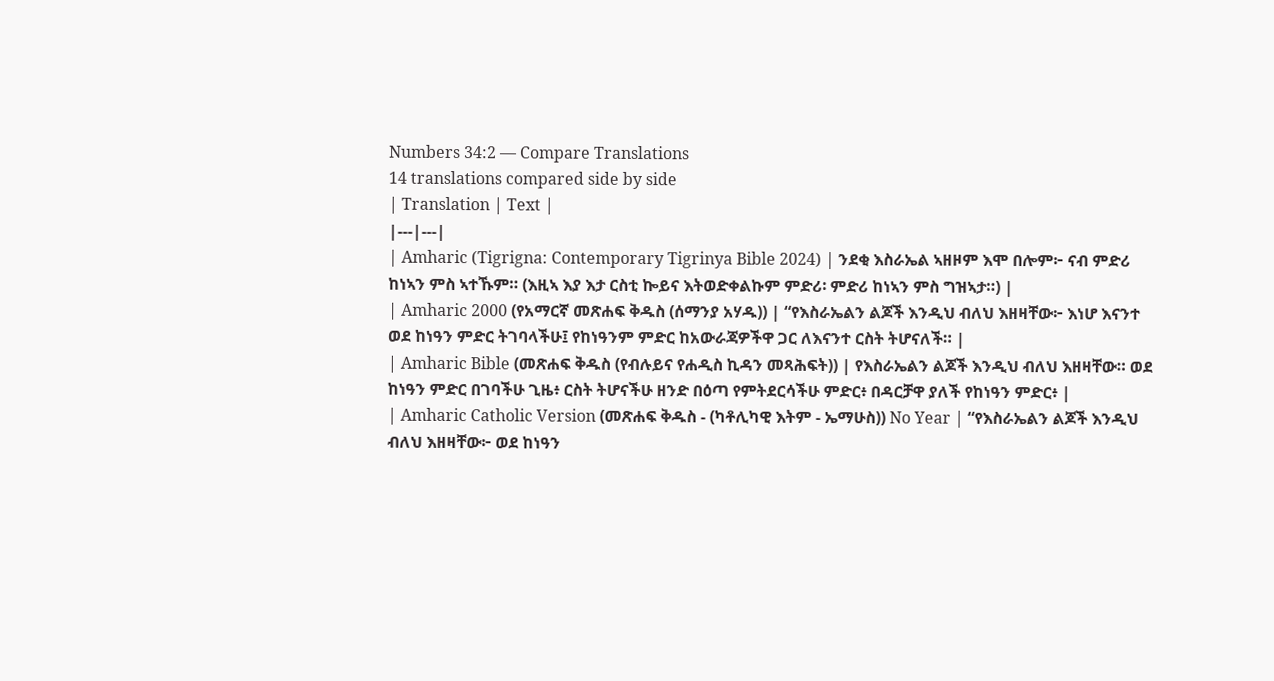Numbers 34:2 — Compare Translations
14 translations compared side by side
| Translation | Text |
|---|---|
| Amharic (Tigrigna: Contemporary Tigrinya Bible 2024) | ንደቂ እስራኤል ኣዘዞም እሞ በሎም፦ ናብ ምድሪ ከነኣን ምስ ኣተኹም። (እዚኣ እያ እታ ርስቲ ኰይና እትወድቀልኩም ምድሪ፡ ምድሪ ከነኣን ምስ ግዝኣታ።) |
| Amharic 2000 (የአማርኛ መጽሐፍ ቅዱስ (ሰማንያ አሃዱ)) | “የእስራኤልን ልጆች እንዲህ ብለህ እዘዛቸው፦ እነሆ እናንተ ወደ ከነዓን ምድር ትገባላችሁ፤ የከነዓንም ምድር ከአውራጃዎችዋ ጋር ለእናንተ ርስት ትሆናለች። |
| Amharic Bible (መጽሐፍ ቅዱስ (የብሉይና የሐዲስ ኪዳን መጻሕፍት)) | የእስራኤልን ልጆች እንዲህ ብለህ እዘዛቸው። ወደ ከነዓን ምድር በገባችሁ ጊዜ፥ ርስት ትሆናችሁ ዘንድ በዕጣ የምትደርሳችሁ ምድር፥ በዳርቻዋ ያለች የከነዓን ምድር፥ |
| Amharic Catholic Version (መጽሐፍ ቅዱስ - (ካቶሊካዊ እትም - ኤማሁስ)) No Year | “የእስራኤልን ልጆች እንዲህ ብለህ እዘዛቸው፦ ወደ ከነዓን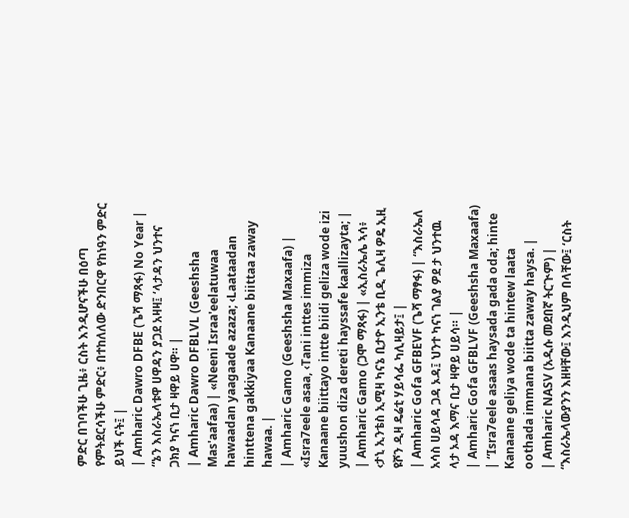ምድር በገባችሁ ጊዜ፥ ርስት እንዲሆናችሁ በዕጣ የምትደርሳችሁ ምድር፥ በተከለለው ድንበርዋ የከነዓን ምድር ይህች ናት፤ |
| Amharic Dawro DFBE (ጌሻ ማጻፋ) No Year | “ኔን እስራኤላቱዋ ሀዋዳን ያጋደ አዛዛ፤ ‘ላታዳን ህንተና ጋክያ ካናነ ቢታ ዛዋይ ሀዋ። |
| Amharic Dawro DFBLVL (Geeshsha Mas'aafaa) | «Neeni Israa'eelatuwaa hawaadan yaagaade azaza; ‹Laataadan hinttena gakkiyaa Kanaane biittaa zaway hawaa. |
| Amharic Gamo (Geeshsha Maxaafa) | «Isra7eele asaa, ‹Tani inttes immiza Kanaane biittayo intte biidi geliza wode izi yuushon diza dereti hayssafe kaallizayta; |
| Amharic Gamo (ጋሞ ማጻፋ) | «ኢስራኤሌ ኣሳ፥ ‹ታኒ ኢንቴስ ኢሚዛ ካናኔ ቢታዮ ኢንቴ ቢዲ ጌሊዛ ዎዴ ኢዚ ዩሾን ዲዛ ዴሬቲ ሃይሳፌ ካሊዛይታ፤ |
| Amharic Gofa GFBEVF (ጌሻ ማፃፋ) | “እስራኤለ አሳስ ሀይሳዳ ጋዳ ኦዳ፤ ህንተ ካናነ ገልያ ዎደ ታ ህንተዉ ላታ ኦዳ እማና ቢታ ዛዋይ ሀይሳ። |
| Amharic Gofa GFBLVF (Geeshsha Maxaafa) | “Isra7eele asaas haysada gada oda; hinte Kanaane geliya wode ta hintew laata oothada immana biitta zaway haysa. |
| Amharic NASV (አዲሱ መደበኛ ትርጒም) | “እስራኤላውያንን እዘዛቸው፤ እንዲህም በላቸው፤ ‘ርስት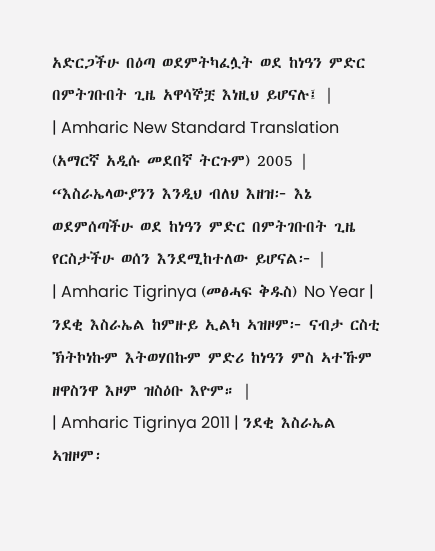አድርጋችሁ በዕጣ ወደምትካፈሏት ወደ ከነዓን ምድር በምትገቡበት ጊዜ አዋሳኞቿ እነዚህ ይሆናሉ፤ |
| Amharic New Standard Translation (አማርኛ አዲሱ መደበኛ ትርጉም) 2005 | “እስራኤላውያንን እንዲህ ብለህ እዘዝ፦ እኔ ወደምሰጣችሁ ወደ ከነዓን ምድር በምትገቡበት ጊዜ የርስታችሁ ወሰን እንደሚከተለው ይሆናል፦ |
| Amharic Tigrinya (መፅሓፍ ቅዱስ) No Year | ንደቂ እስራኤል ከምዙይ ኢልካ ኣዝዞም፦ ናብታ ርስቲ ኽትኮነኩም እትወሃበኩም ምድሪ ከነዓን ምስ ኣተኹም ዘዋስንዋ እዞም ዝስዕቡ እዮም። |
| Amharic Tigrinya 2011 | ንደቂ እስራኤል ኣዝዞም፡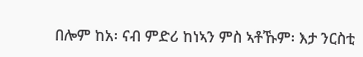በሎም ከአ፡ ናብ ምድሪ ከነኣን ምስ ኣቶኹም፡ እታ ንርስቲ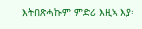እትበጽሓኩም ምድሪ እዚኣ እያ፡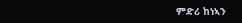ምድሪ ከነኣን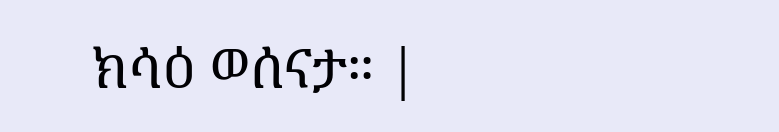ክሳዕ ወሰናታ። |